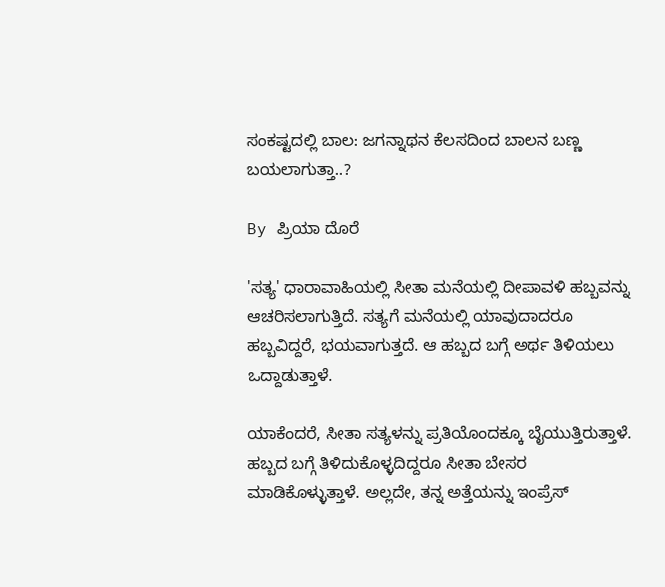ಸಂಕಷ್ಟದಲ್ಲಿ ಬಾಲ: ಜಗನ್ನಾಥನ ಕೆಲಸದಿಂದ ಬಾಲನ ಬಣ್ಣ ಬಯಲಾಗುತ್ತಾ..?

By ಪ್ರಿಯಾ ದೊರೆ

'ಸತ್ಯ' ಧಾರಾವಾಹಿಯಲ್ಲಿ ಸೀತಾ ಮನೆಯಲ್ಲಿ ದೀಪಾವಳಿ ಹಬ್ಬವನ್ನು ಆಚರಿಸಲಾಗುತ್ತಿದೆ. ಸತ್ಯಗೆ ಮನೆಯಲ್ಲಿ ಯಾವುದಾದರೂ ಹಬ್ಬವಿದ್ದರೆ, ಭಯವಾಗುತ್ತದೆ. ಆ ಹಬ್ಬದ ಬಗ್ಗೆ ಅರ್ಥ ತಿಳಿಯಲು ಒದ್ದಾಡುತ್ತಾಳೆ.

ಯಾಕೆಂದರೆ, ಸೀತಾ ಸತ್ಯಳನ್ನು ಪ್ರತಿಯೊಂದಕ್ಕೂ ಬೈಯುತ್ತಿರುತ್ತಾಳೆ. ಹಬ್ಬದ ಬಗ್ಗೆ ತಿಳಿದುಕೊಳ್ಳದಿದ್ದರೂ ಸೀತಾ ಬೇಸರ ಮಾಡಿಕೊಳ್ಳುತ್ತಾಳೆ. ಅಲ್ಲದೇ, ತನ್ನ ಅತ್ತೆಯನ್ನು ಇಂಪ್ರೆಸ್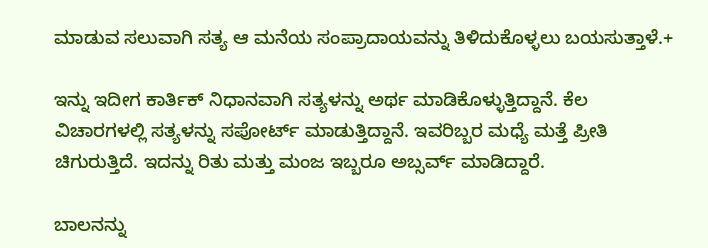ಮಾಡುವ ಸಲುವಾಗಿ ಸತ್ಯ ಆ ಮನೆಯ ಸಂಪ್ರಾದಾಯವನ್ನು ತಿಳಿದುಕೊಳ್ಳಲು ಬಯಸುತ್ತಾಳೆ.+

ಇನ್ನು ಇದೀಗ ಕಾರ್ತಿಕ್ ನಿಧಾನವಾಗಿ ಸತ್ಯಳನ್ನು ಅರ್ಥ ಮಾಡಿಕೊಳ್ಳುತ್ತಿದ್ದಾನೆ. ಕೆಲ ವಿಚಾರಗಳಲ್ಲಿ ಸತ್ಯಳನ್ನು ಸಪೋರ್ಟ್ ಮಾಡುತ್ತಿದ್ದಾನೆ. ಇವರಿಬ್ಬರ ಮಧ್ಯೆ ಮತ್ತೆ ಪ್ರೀತಿ ಚಿಗುರುತ್ತಿದೆ. ಇದನ್ನು ರಿತು ಮತ್ತು ಮಂಜ ಇಬ್ಬರೂ ಅಬ್ಸರ್ವ್ ಮಾಡಿದ್ದಾರೆ.

ಬಾಲನನ್ನು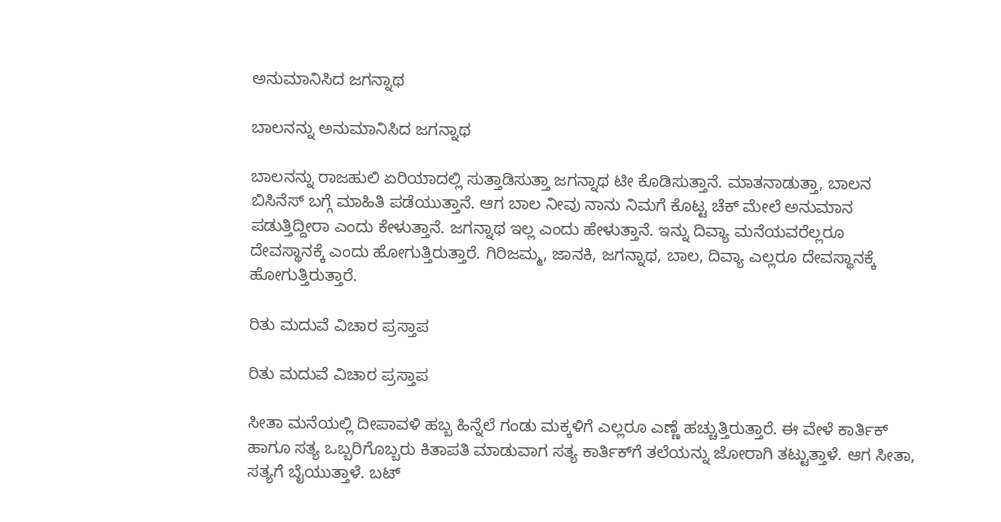ಅನುಮಾನಿಸಿದ ಜಗನ್ನಾಥ

ಬಾಲನನ್ನು ಅನುಮಾನಿಸಿದ ಜಗನ್ನಾಥ

ಬಾಲನನ್ನು ರಾಜಹುಲಿ ಏರಿಯಾದಲ್ಲಿ ಸುತ್ತಾಡಿಸುತ್ತಾ ಜಗನ್ನಾಥ ಟೀ ಕೊಡಿಸುತ್ತಾನೆ. ಮಾತನಾಡುತ್ತಾ, ಬಾಲನ ಬಿಸಿನೆಸ್ ಬಗ್ಗೆ ಮಾಹಿತಿ ಪಡೆಯುತ್ತಾನೆ. ಆಗ ಬಾಲ ನೀವು ನಾನು ನಿಮಗೆ ಕೊಟ್ಟ ಚೆಕ್ ಮೇಲೆ ಅನುಮಾನ ಪಡುತ್ತಿದ್ದೀರಾ ಎಂದು ಕೇಳುತ್ತಾನೆ. ಜಗನ್ನಾಥ ಇಲ್ಲ ಎಂದು ಹೇಳುತ್ತಾನೆ. ಇನ್ನು ದಿವ್ಯಾ ಮನೆಯವರೆಲ್ಲರೂ ದೇವಸ್ಥಾನಕ್ಕೆ ಎಂದು ಹೋಗುತ್ತಿರುತ್ತಾರೆ. ಗಿರಿಜಮ್ಮ, ಜಾನಕಿ, ಜಗನ್ನಾಥ, ಬಾಲ, ದಿವ್ಯಾ ಎಲ್ಲರೂ ದೇವಸ್ಥಾನಕ್ಕೆ ಹೋಗುತ್ತಿರುತ್ತಾರೆ.

ರಿತು ಮದುವೆ ವಿಚಾರ ಪ್ರಸ್ತಾಪ

ರಿತು ಮದುವೆ ವಿಚಾರ ಪ್ರಸ್ತಾಪ

ಸೀತಾ ಮನೆಯಲ್ಲಿ ದೀಪಾವಳಿ ಹಬ್ಬ ಹಿನ್ನೆಲೆ ಗಂಡು ಮಕ್ಕಳಿಗೆ ಎಲ್ಲರೂ ಎಣ್ಣೆ ಹಚ್ಚುತ್ತಿರುತ್ತಾರೆ. ಈ ವೇಳೆ ಕಾರ್ತಿಕ್ ಹಾಗೂ ಸತ್ಯ ಒಬ್ಬರಿಗೊಬ್ಬರು ಕಿತಾಪತಿ ಮಾಡುವಾಗ ಸತ್ಯ ಕಾರ್ತಿಕ್‌ಗೆ ತಲೆಯನ್ನು ಜೋರಾಗಿ ತಟ್ಟುತ್ತಾಳೆ. ಆಗ ಸೀತಾ, ಸತ್ಯಗೆ ಬೈಯುತ್ತಾಳೆ. ಬಟ್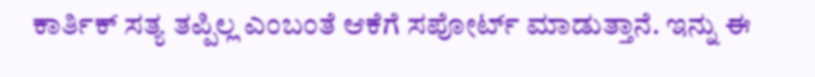ಕಾರ್ತಿಕ್ ಸತ್ಯ ತಪ್ಪಿಲ್ಲ ಎಂಬಂತೆ ಆಕೆಗೆ ಸಪೋರ್ಟ್ ಮಾಡುತ್ತಾನೆ. ಇನ್ನು ಈ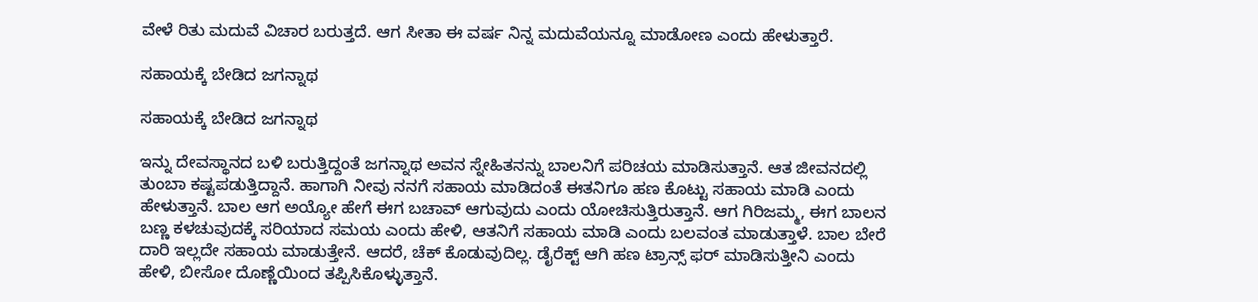ವೇಳೆ ರಿತು ಮದುವೆ ವಿಚಾರ ಬರುತ್ತದೆ. ಆಗ ಸೀತಾ ಈ ವರ್ಷ ನಿನ್ನ ಮದುವೆಯನ್ನೂ ಮಾಡೋಣ ಎಂದು ಹೇಳುತ್ತಾರೆ.

ಸಹಾಯಕ್ಕೆ ಬೇಡಿದ ಜಗನ್ನಾಥ

ಸಹಾಯಕ್ಕೆ ಬೇಡಿದ ಜಗನ್ನಾಥ

ಇನ್ನು ದೇವಸ್ಥಾನದ ಬಳಿ ಬರುತ್ತಿದ್ದಂತೆ ಜಗನ್ನಾಥ ಅವನ ಸ್ನೇಹಿತನನ್ನು ಬಾಲನಿಗೆ ಪರಿಚಯ ಮಾಡಿಸುತ್ತಾನೆ. ಆತ ಜೀವನದಲ್ಲಿ ತುಂಬಾ ಕಷ್ಟಪಡುತ್ತಿದ್ದಾನೆ. ಹಾಗಾಗಿ ನೀವು ನನಗೆ ಸಹಾಯ ಮಾಡಿದಂತೆ ಈತನಿಗೂ ಹಣ ಕೊಟ್ಟು ಸಹಾಯ ಮಾಡಿ ಎಂದು ಹೇಳುತ್ತಾನೆ. ಬಾಲ ಆಗ ಅಯ್ಯೋ ಹೇಗೆ ಈಗ ಬಚಾವ್ ಆಗುವುದು ಎಂದು ಯೋಚಿಸುತ್ತಿರುತ್ತಾನೆ. ಆಗ ಗಿರಿಜಮ್ಮ, ಈಗ ಬಾಲನ ಬಣ್ಣ ಕಳಚುವುದಕ್ಕೆ ಸರಿಯಾದ ಸಮಯ ಎಂದು ಹೇಳಿ, ಆತನಿಗೆ ಸಹಾಯ ಮಾಡಿ ಎಂದು ಬಲವಂತ ಮಾಡುತ್ತಾಳೆ. ಬಾಲ ಬೇರೆ ದಾರಿ ಇಲ್ಲದೇ ಸಹಾಯ ಮಾಡುತ್ತೇನೆ. ಆದರೆ, ಚೆಕ್ ಕೊಡುವುದಿಲ್ಲ. ಡೈರೆಕ್ಟ್ ಆಗಿ ಹಣ ಟ್ರಾನ್ಸ್ ಫರ್ ಮಾಡಿಸುತ್ತೀನಿ ಎಂದು ಹೇಳಿ, ಬೀಸೋ ದೊಣ್ಣೆಯಿಂದ ತಪ್ಪಿಸಿಕೊಳ್ಳುತ್ತಾನೆ.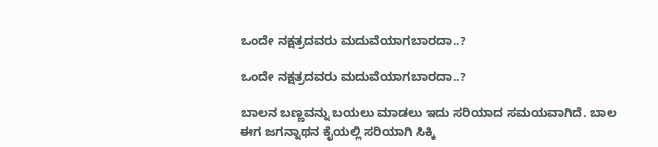ಒಂದೇ ನಕ್ಷತ್ರದವರು ಮದುವೆಯಾಗಬಾರದಾ..?

ಒಂದೇ ನಕ್ಷತ್ರದವರು ಮದುವೆಯಾಗಬಾರದಾ..?

ಬಾಲನ ಬಣ್ಣವನ್ನು ಬಯಲು ಮಾಡಲು ಇದು ಸರಿಯಾದ ಸಮಯವಾಗಿದೆ. ಬಾಲ ಈಗ ಜಗನ್ನಾಥನ ಕೈಯಲ್ಲಿ ಸರಿಯಾಗಿ ಸಿಕ್ಕಿ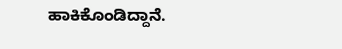ಹಾಕಿಕೊಂಡಿದ್ದಾನೆ.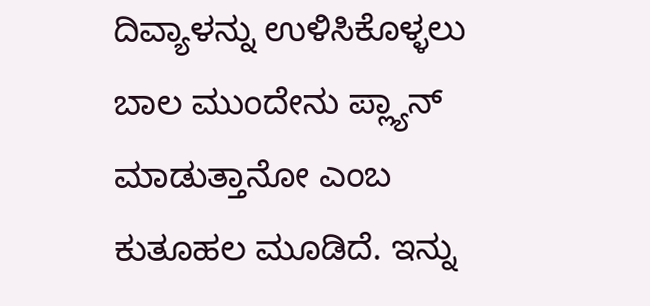ದಿವ್ಯಾಳನ್ನು ಉಳಿಸಿಕೊಳ್ಳಲು ಬಾಲ ಮುಂದೇನು ಪ್ಲ್ಯಾನ್ ಮಾಡುತ್ತಾನೋ ಎಂಬ ಕುತೂಹಲ ಮೂಡಿದೆ. ಇನ್ನು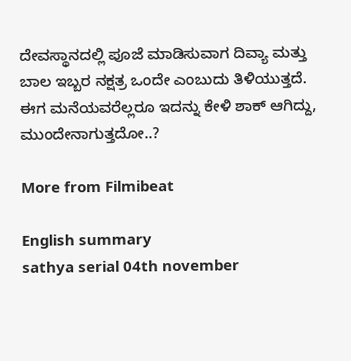ದೇವಸ್ಥಾನದಲ್ಲಿ ಪೂಜೆ ಮಾಡಿಸುವಾಗ ದಿವ್ಯಾ ಮತ್ತು ಬಾಲ ಇಬ್ಬರ ನಕ್ಷತ್ರ ಒಂದೇ ಎಂಬುದು ತಿಳಿಯುತ್ತದೆ. ಈಗ ಮನೆಯವರೆಲ್ಲರೂ ಇದನ್ನು ಕೇಳಿ ಶಾಕ್ ಆಗಿದ್ದು, ಮುಂದೇನಾಗುತ್ತದೋ..?

More from Filmibeat

English summary
sathya serial 04th november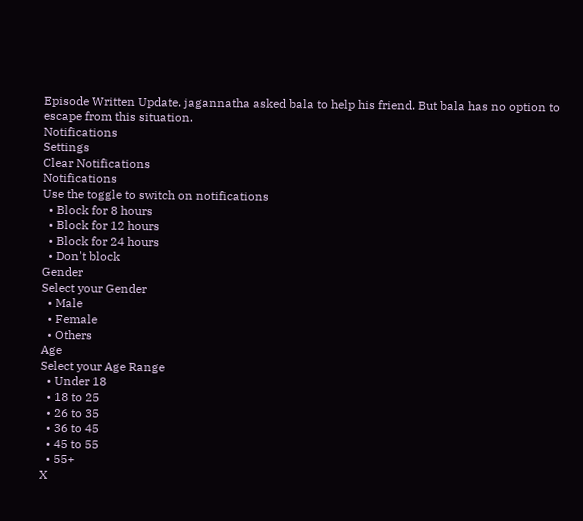Episode Written Update. jagannatha asked bala to help his friend. But bala has no option to escape from this situation.
Notifications
Settings
Clear Notifications
Notifications
Use the toggle to switch on notifications
  • Block for 8 hours
  • Block for 12 hours
  • Block for 24 hours
  • Don't block
Gender
Select your Gender
  • Male
  • Female
  • Others
Age
Select your Age Range
  • Under 18
  • 18 to 25
  • 26 to 35
  • 36 to 45
  • 45 to 55
  • 55+
X